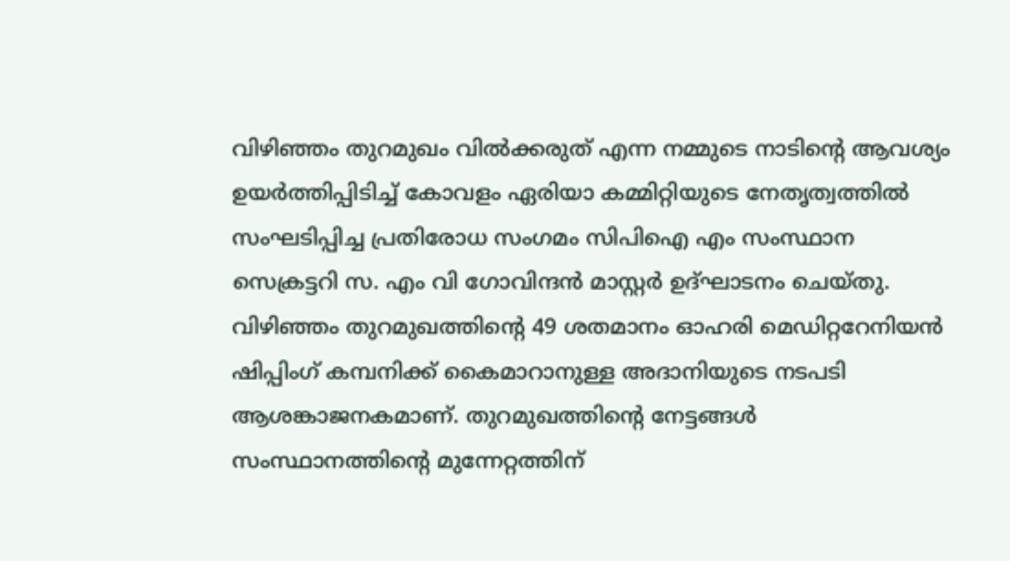വിഴിഞ്ഞം തുറമുഖം വിൽക്കരുത് എന്ന നമ്മുടെ നാടിൻ്റെ ആവശ്യം ഉയർത്തിപ്പിടിച്ച് കോവളം ഏരിയാ കമ്മിറ്റിയുടെ നേതൃത്വത്തിൽ സംഘടിപ്പിച്ച പ്രതിരോധ സംഗമം സിപിഐ എം സംസ്ഥാന സെക്രട്ടറി സ. എം വി ഗോവിന്ദൻ മാസ്റ്റർ ഉദ്ഘാടനം ചെയ്തു. വിഴിഞ്ഞം തുറമുഖത്തിന്റെ 49 ശതമാനം ഓഹരി മെഡിറ്ററേനിയൻ ഷിപ്പിംഗ് കമ്പനിക്ക് കൈമാറാനുള്ള അദാനിയുടെ നടപടി ആശങ്കാജനകമാണ്. തുറമുഖത്തിന്റെ നേട്ടങ്ങൾ സംസ്ഥാനത്തിൻ്റെ മുന്നേറ്റത്തിന്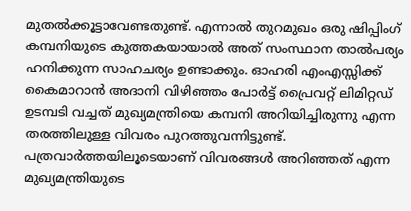മുതൽക്കൂട്ടാവേണ്ടതുണ്ട്. എന്നാൽ തുറമുഖം ഒരു ഷിപ്പിംഗ് കമ്പനിയുടെ കുത്തകയായാൽ അത് സംസ്ഥാന താൽപര്യം ഹനിക്കുന്ന സാഹചര്യം ഉണ്ടാക്കും. ഓഹരി എംഎസ്സിക്ക് കൈമാറാൻ അദാനി വിഴിഞ്ഞം പോർട്ട് പ്രൈവറ്റ് ലിമിറ്റഡ് ഉടമ്പടി വച്ചത് മുഖ്യമന്ത്രിയെ കമ്പനി അറിയിച്ചിരുന്നു എന്ന തരത്തിലുള്ള വിവരം പുറത്തുവന്നിട്ടുണ്ട്.
പത്രവാർത്തയിലൂടെയാണ് വിവരങ്ങൾ അറിഞ്ഞത് എന്ന മുഖ്യമന്ത്രിയുടെ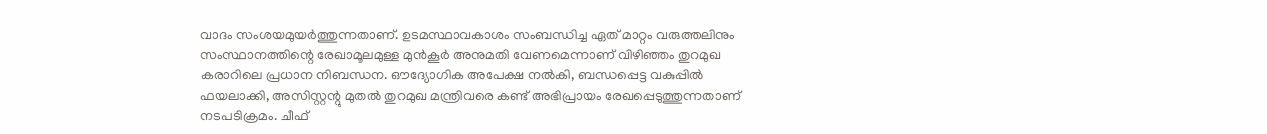വാദം സംശയമുയർത്തുന്നതാണ്. ഉടമസ്ഥാവകാശം സംബന്ധിച്ച ഏത് മാറ്റം വരുത്തലിനും സംസ്ഥാനത്തിന്റെ രേഖാമൂലമുള്ള മുൻകൂർ അനുമതി വേണമെന്നാണ് വിഴിഞ്ഞം തുറമുഖ കരാറിലെ പ്രധാന നിബന്ധന. ഔദ്യോഗിക അപേക്ഷ നൽകി, ബന്ധപ്പെട്ട വകുപ്പിൽ ഫയലാക്കി, അസിസ്റ്റന്റു മുതൽ തുറമുഖ മന്ത്രിവരെ കണ്ട് അഭിപ്രായം രേഖപ്പെടുത്തുന്നതാണ് നടപടിക്രമം. ചീഫ്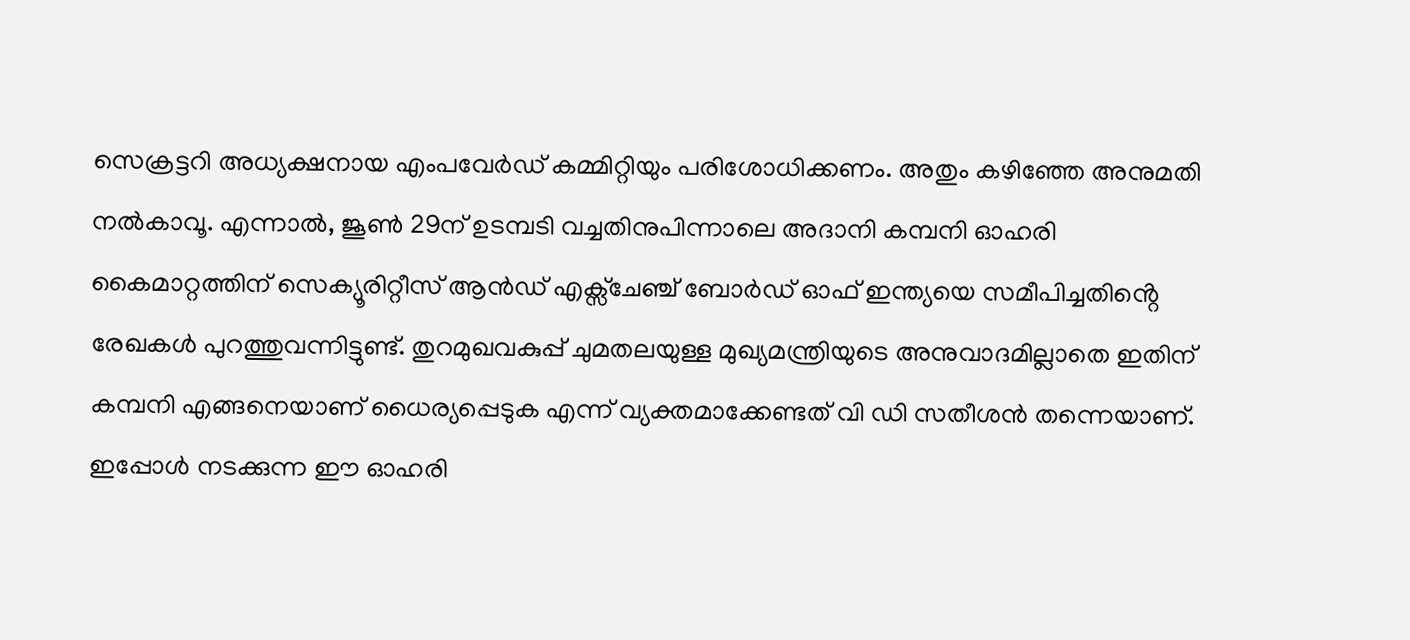സെക്രട്ടറി അധ്യക്ഷനായ എംപവേർഡ് കമ്മിറ്റിയും പരിശോധിക്കണം. അതും കഴിഞ്ഞേ അനുമതി നൽകാവൂ. എന്നാൽ, ജൂൺ 29ന് ഉടമ്പടി വച്ചതിനുപിന്നാലെ അദാനി കമ്പനി ഓഹരി കൈമാറ്റത്തിന് സെക്യൂരിറ്റീസ് ആൻഡ് എക്സ്ചേഞ്ച് ബോർഡ് ഓഫ് ഇന്ത്യയെ സമീപിച്ചതിൻ്റെ രേഖകൾ പുറത്തുവന്നിട്ടുണ്ട്. തുറമുഖവകുപ്പ് ചുമതലയുള്ള മുഖ്യമന്ത്രിയുടെ അനുവാദമില്ലാതെ ഇതിന് കമ്പനി എങ്ങനെയാണ് ധൈര്യപ്പെടുക എന്ന് വ്യക്തമാക്കേണ്ടത് വി ഡി സതീശൻ തന്നെയാണ്. ഇപ്പോൾ നടക്കുന്ന ഈ ഓഹരി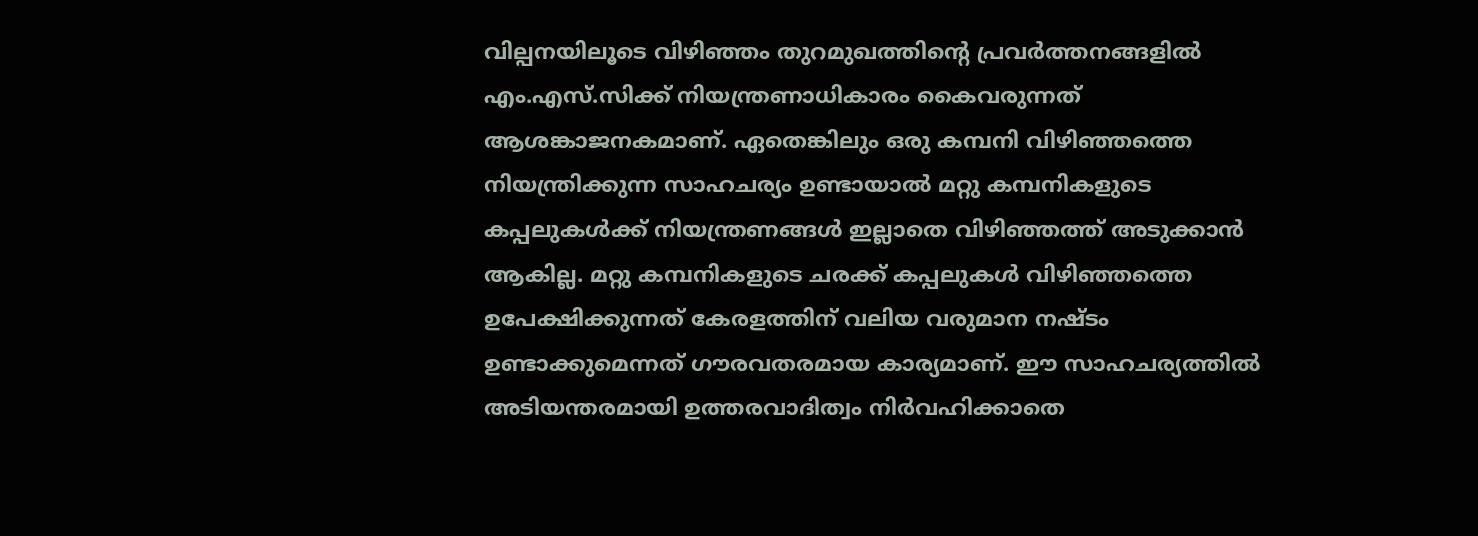വില്പനയിലൂടെ വിഴിഞ്ഞം തുറമുഖത്തിന്റെ പ്രവർത്തനങ്ങളിൽ എം.എസ്.സിക്ക് നിയന്ത്രണാധികാരം കൈവരുന്നത് ആശങ്കാജനകമാണ്. ഏതെങ്കിലും ഒരു കമ്പനി വിഴിഞ്ഞത്തെ നിയന്ത്രിക്കുന്ന സാഹചര്യം ഉണ്ടായാൽ മറ്റു കമ്പനികളുടെ കപ്പലുകൾക്ക് നിയന്ത്രണങ്ങൾ ഇല്ലാതെ വിഴിഞ്ഞത്ത് അടുക്കാൻ ആകില്ല. മറ്റു കമ്പനികളുടെ ചരക്ക് കപ്പലുകൾ വിഴിഞ്ഞത്തെ ഉപേക്ഷിക്കുന്നത് കേരളത്തിന് വലിയ വരുമാന നഷ്ടം ഉണ്ടാക്കുമെന്നത് ഗൗരവതരമായ കാര്യമാണ്. ഈ സാഹചര്യത്തിൽ അടിയന്തരമായി ഉത്തരവാദിത്വം നിർവഹിക്കാതെ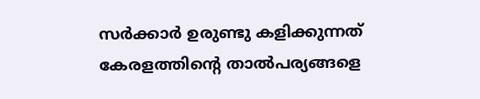സർക്കാർ ഉരുണ്ടു കളിക്കുന്നത് കേരളത്തിൻ്റെ താൽപര്യങ്ങളെ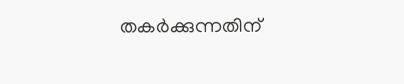തകർക്കുന്നതിന്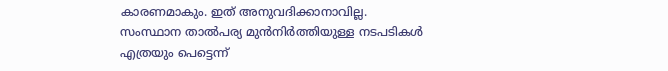കാരണമാകും. ഇത് അനുവദിക്കാനാവില്ല.
സംസ്ഥാന താൽപര്യ മുൻനിർത്തിയുള്ള നടപടികൾ എത്രയും പെട്ടെന്ന്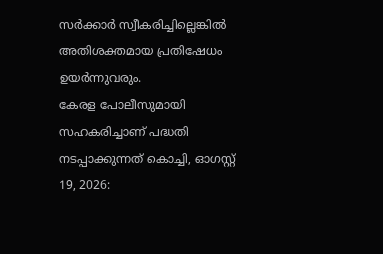സർക്കാർ സ്വീകരിച്ചില്ലെങ്കിൽ അതിശക്തമായ പ്രതിഷേധം ഉയർന്നുവരും.
കേരള പോലീസുമായി സഹകരിച്ചാണ് പദ്ധതി നടപ്പാക്കുന്നത് കൊച്ചി, ഓഗസ്റ്റ് 19, 2026: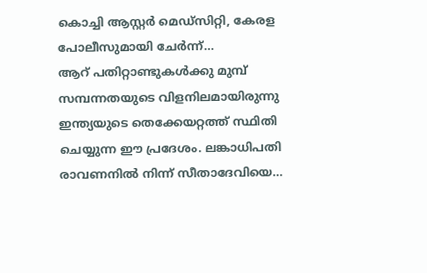കൊച്ചി ആസ്റ്റർ മെഡ്സിറ്റി, കേരള പോലീസുമായി ചേർന്ന്…
ആറ് പതിറ്റാണ്ടുകൾക്കു മുമ്പ് സമ്പന്നതയുടെ വിളനിലമായിരുന്നു ഇന്ത്യയുടെ തെക്കേയറ്റത്ത് സ്ഥിതി ചെയ്യുന്ന ഈ പ്രദേശം. ലങ്കാധിപതി രാവണനിൽ നിന്ന് സീതാദേവിയെ…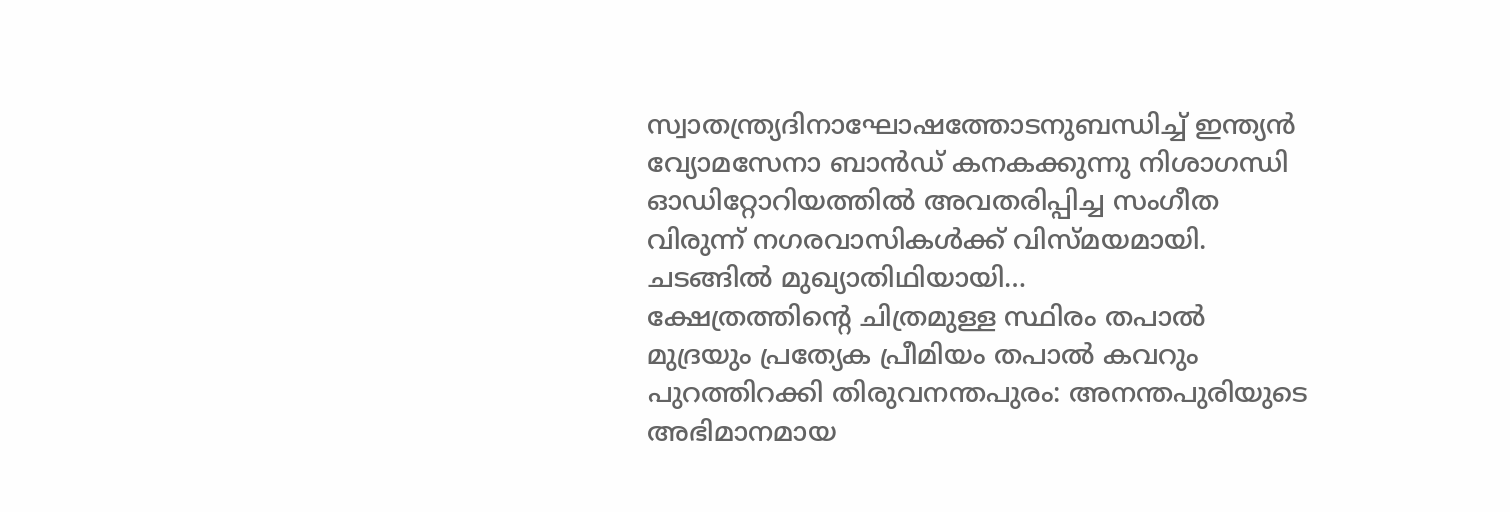സ്വാതന്ത്ര്യദിനാഘോഷത്തോടനുബന്ധിച്ച് ഇന്ത്യൻ വ്യോമസേനാ ബാൻഡ് കനകക്കുന്നു നിശാഗന്ധി ഓഡിറ്റോറിയത്തിൽ അവതരിപ്പിച്ച സംഗീത വിരുന്ന് നഗരവാസികൾക്ക് വിസ്മയമായി. ചടങ്ങിൽ മുഖ്യാതിഥിയായി…
ക്ഷേത്രത്തിന്റെ ചിത്രമുള്ള സ്ഥിരം തപാൽ മുദ്രയും പ്രത്യേക പ്രീമിയം തപാൽ കവറും പുറത്തിറക്കി തിരുവനന്തപുരം: അനന്തപുരിയുടെ അഭിമാനമായ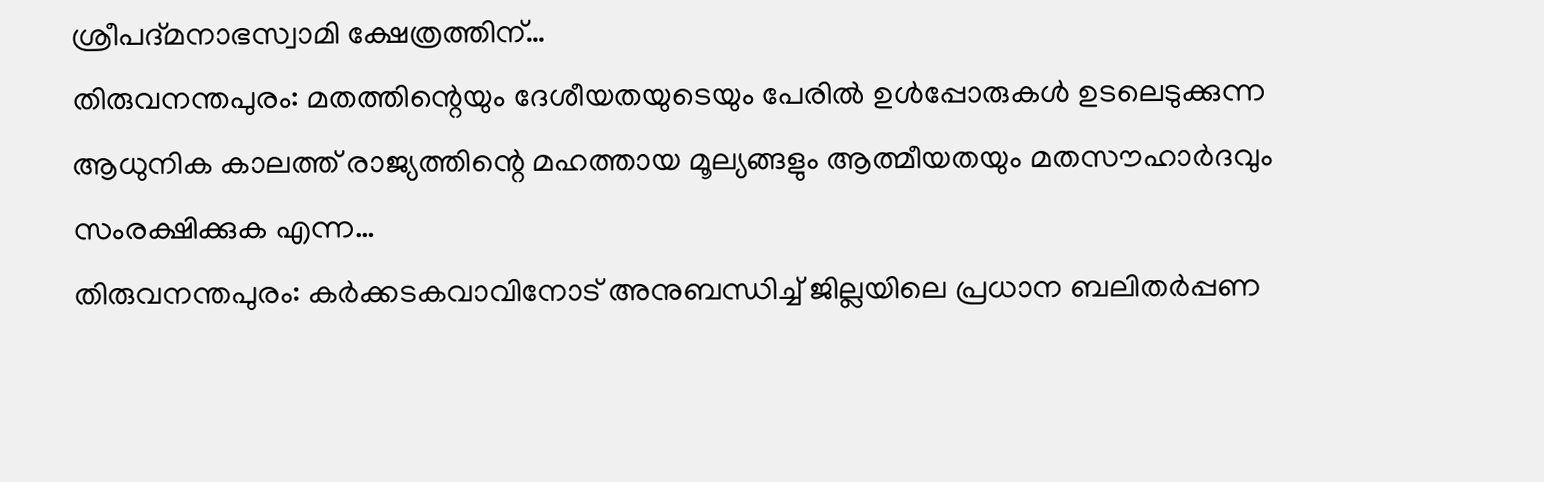ശ്രീപദ്മനാഭസ്വാമി ക്ഷേത്രത്തിന്…
തിരുവനന്തപുരം: മതത്തിന്റെയും ദേശീയതയുടെയും പേരിൽ ഉൾപ്പോരുകൾ ഉടലെടുക്കുന്ന ആധുനിക കാലത്ത് രാജ്യത്തിന്റെ മഹത്തായ മൂല്യങ്ങളും ആത്മീയതയും മതസൗഹാർദവും സംരക്ഷിക്കുക എന്ന…
തിരുവനന്തപുരം: കർക്കടകവാവിനോട് അനുബന്ധിച്ച് ജില്ലയിലെ പ്രധാന ബലിതർപ്പണ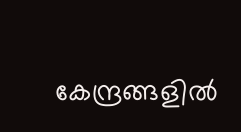കേന്ദ്രങ്ങളിൽ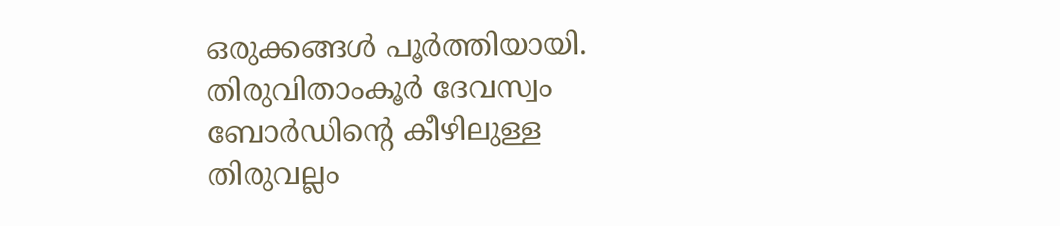ഒരുക്കങ്ങൾ പൂർത്തിയായി. തിരുവിതാംകൂർ ദേവസ്വം ബോർഡിന്റെ കീഴിലുള്ള തിരുവല്ലം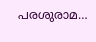പരശുരാമ…